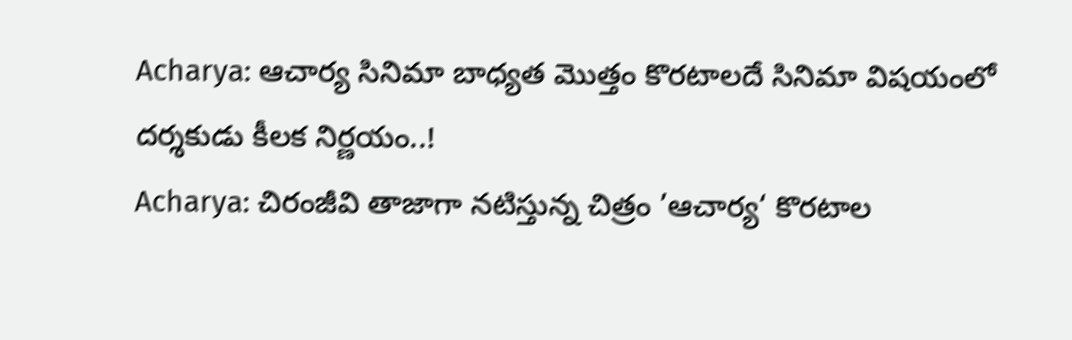Acharya: ఆచార్య సినిమా బాధ్యత మొత్తం కొరటాలదే సినిమా విషయంలో దర్శకుడు కీలక నిర్ణయం..!
Acharya: చిరంజీవి తాజాగా నటిస్తున్న చిత్రం ’ఆచార్య‘ కొరటాల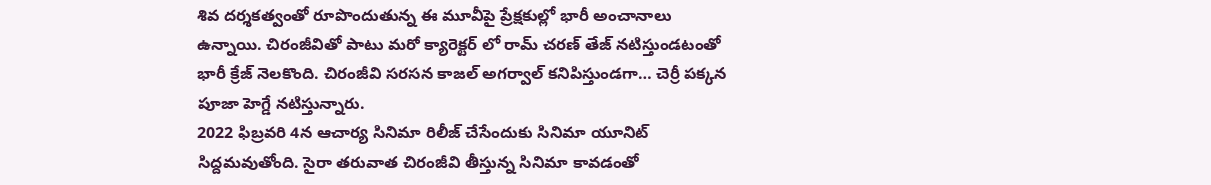శివ దర్శకత్వంతో రూపొందుతున్న ఈ మూవీపై ప్రేక్షకుల్లో భారీ అంచానాలు ఉన్నాయి. చిరంజీవితో పాటు మరో క్యారెక్టర్ లో రామ్ చరణ్ తేజ్ నటిస్తుండటంతో భారీ క్రేజ్ నెలకొంది. చిరంజీవి సరసన కాజల్ అగర్వాల్ కనిపిస్తుండగా… చెర్రీ పక్కన పూజా హెగ్డే నటిస్తున్నారు.
2022 ఫిబ్రవరి 4న ఆచార్య సినిమా రిలీజ్ చేసేందుకు సినిమా యూనిట్ సిద్దమవుతోంది. సైరా తరువాత చిరంజీవి తీస్తున్న సినిమా కావడంతో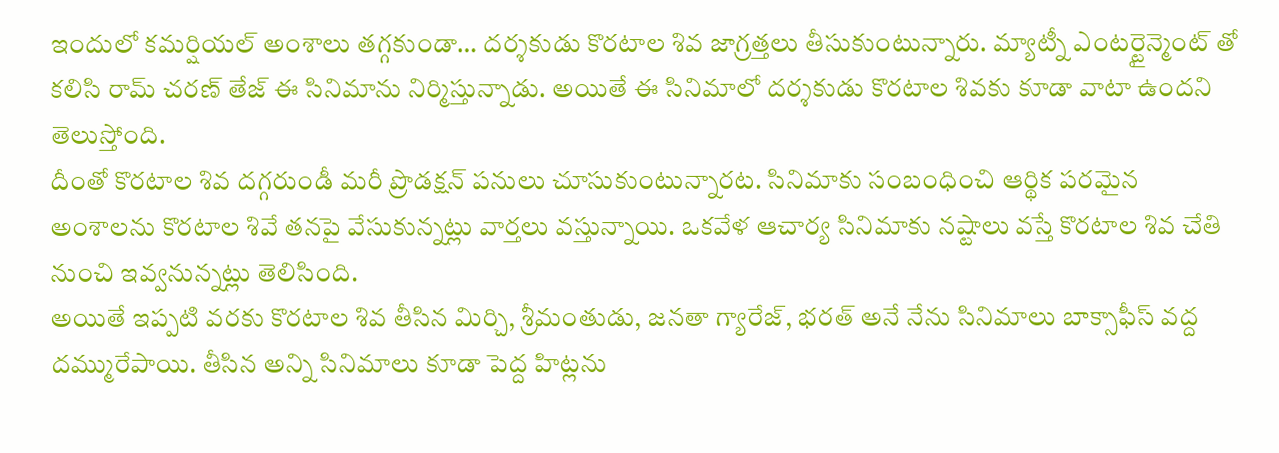ఇందులో కమర్షియల్ అంశాలు తగ్గకుండా… దర్శకుడు కొరటాల శివ జాగ్రత్తలు తీసుకుంటున్నారు. మ్యాట్నీ ఎంటర్టైన్మెంట్ తో కలిసి రామ్ చరణ్ తేజ్ ఈ సినిమాను నిర్మిస్తున్నాడు. అయితే ఈ సినిమాలో దర్శకుడు కొరటాల శివకు కూడా వాటా ఉందని తెలుస్తోంది.
దీంతో కొరటాల శివ దగ్గరుండీ మరీ ప్రొడక్షన్ పనులు చూసుకుంటున్నారట. సినిమాకు సంబంధించి ఆర్థిక పరమైన అంశాలను కొరటాల శివే తనపై వేసుకున్నట్లు వార్తలు వస్తున్నాయి. ఒకవేళ ఆచార్య సినిమాకు నష్టాలు వస్తే కొరటాల శివ చేతి నుంచి ఇవ్వనున్నట్లు తెలిసింది.
అయితే ఇప్పటి వరకు కొరటాల శివ తీసిన మిర్చి, శ్రీమంతుడు, జనతా గ్యారేజ్, భరత్ అనే నేను సినిమాలు బాక్సాఫీస్ వద్ద దమ్మురేపాయి. తీసిన అన్ని సినిమాలు కూడా పెద్ద హిట్లను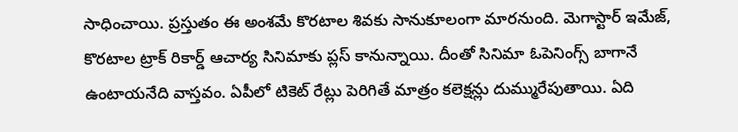సాధించాయి. ప్రస్తుతం ఈ అంశమే కొరటాల శివకు సానుకూలంగా మారనుంది. మెగాస్టార్ ఇమేజ్, కొరటాల ట్రాక్ రికార్డ్ ఆచార్య సినిమాకు ప్లస్ కానున్నాయి. దీంతో సినిమా ఓపెనింగ్స్ బాగానే ఉంటాయనేది వాస్తవం. ఏపీలో టికెట్ రేట్లు పెరిగితే మాత్రం కలెక్షన్లు దుమ్మురేపుతాయి. ఏది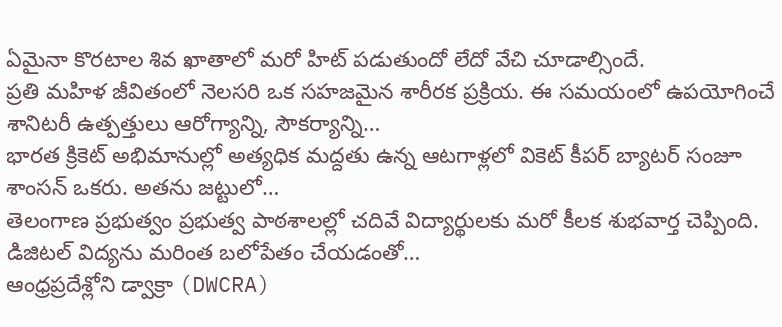ఏమైనా కొరటాల శివ ఖాతాలో మరో హిట్ పడుతుందో లేదో వేచి చూడాల్సిందే.
ప్రతి మహిళ జీవితంలో నెలసరి ఒక సహజమైన శారీరక ప్రక్రియ. ఈ సమయంలో ఉపయోగించే శానిటరీ ఉత్పత్తులు ఆరోగ్యాన్ని, సౌకర్యాన్ని…
భారత క్రికెట్ అభిమానుల్లో అత్యధిక మద్దతు ఉన్న ఆటగాళ్లలో వికెట్ కీపర్ బ్యాటర్ సంజూ శాంసన్ ఒకరు. అతను జట్టులో…
తెలంగాణ ప్రభుత్వం ప్రభుత్వ పాఠశాలల్లో చదివే విద్యార్థులకు మరో కీలక శుభవార్త చెప్పింది. డిజిటల్ విద్యను మరింత బలోపేతం చేయడంతో…
ఆంధ్రప్రదేశ్లోని డ్వాక్రా (DWCRA)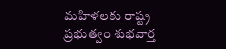మహిళలకు రాష్ట్ర ప్రభుత్వం శుభవార్త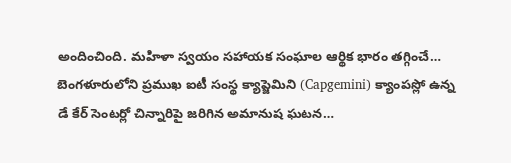అందించింది. మహిళా స్వయం సహాయక సంఘాల ఆర్థిక భారం తగ్గించే…
బెంగళూరులోని ప్రముఖ ఐటీ సంస్థ క్యాప్జెమిని (Capgemini) క్యాంపస్లో ఉన్న డే కేర్ సెంటర్లో చిన్నారిపై జరిగిన అమానుష ఘటన…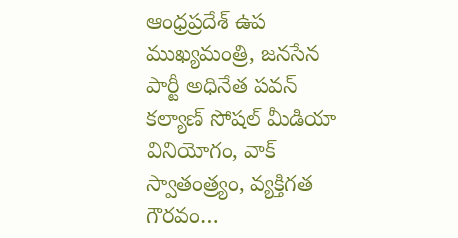ఆంధ్రప్రదేశ్ ఉప ముఖ్యమంత్రి, జనసేన పార్టీ అధినేత పవన్ కల్యాణ్ సోషల్ మీడియా వినియోగం, వాక్ స్వాతంత్ర్యం, వ్యక్తిగత గౌరవం…